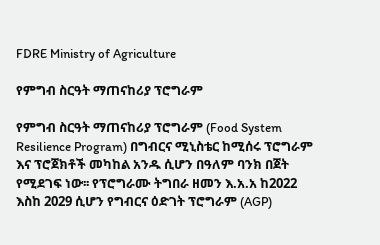FDRE Ministry of Agriculture

የምግብ ስርዓት ማጠናከሪያ ፕሮግራም

የምግብ ስርዓት ማጠናከሪያ ፕሮግራም (Food System Resilience Program) በግብርና ሚኒስቴር ከሚሰሩ ፕሮግራም እና ፕሮጀክቶች መካከል አንዱ ሲሆን በዓለም ባንክ በጀት የሚደገፍ ነው፡፡ የፕሮግራሙ ትግበራ ዘመን እ.አ.አ ከ2022 እስከ 2029 ሲሆን የግብርና ዕድገት ፕሮግራም (AGP)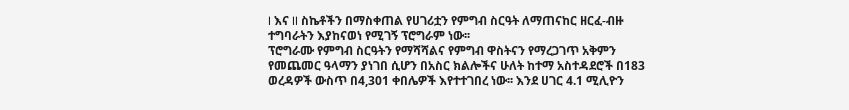I እና II ስኬቶችን በማስቀጠል የሀገሪቷን የምግብ ስርዓት ለማጠናከር ዘርፈ-ብዙ ተግባራትን እያከናወነ የሚገኝ ፕሮግራም ነው፡፡
ፕሮግራሙ የምግብ ስርዓትን የማሻሻልና የምግብ ዋስትናን የማረጋገጥ አቅምን የመጨመር ዓላማን ያነገበ ሲሆን በአስር ክልሎችና ሁለት ከተማ አስተዳደሮች በ183 ወረዳዎች ውስጥ በ4,301 ቀበሌዎች እየተተገበረ ነው፡፡ እንደ ሀገር 4.1 ሚሊዮን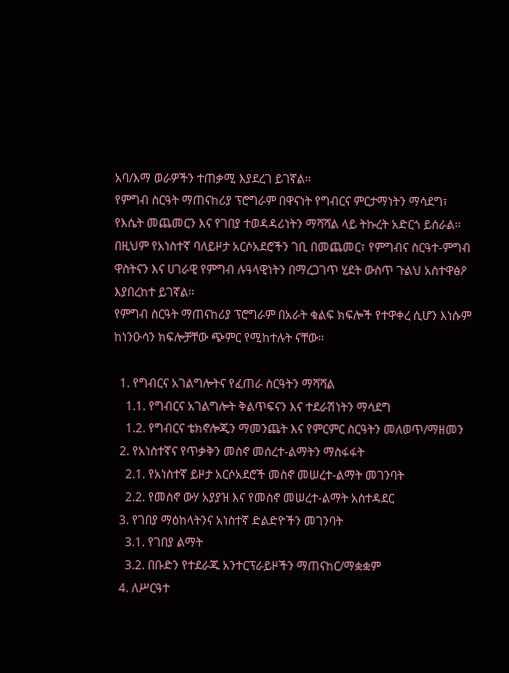አባ/እማ ወራዎችን ተጠቃሚ እያደረገ ይገኛል፡፡
የምግብ ስርዓት ማጠናከሪያ ፕሮግራም በዋናነት የግብርና ምርታማነትን ማሳደግ፣ የእሴት መጨመርን እና የገበያ ተወዳዳሪነትን ማሻሻል ላይ ትኩረት አድርጎ ይሰራል፡፡ በዚህም የአነስተኛ ባለይዞታ አርሶአደሮችን ገቢ በመጨመር፣ የምግብና ስርዓተ-ምግብ ዋስትናን እና ሀገራዊ የምግብ ሉዓላዊነትን በማረጋገጥ ሂደት ውስጥ ጉልህ አስተዋፅዖ እያበረከተ ይገኛል፡፡
የምግብ ስርዓት ማጠናከሪያ ፕሮግራም በአራት ቁልፍ ክፍሎች የተዋቀረ ሲሆን እነሱም ከነንዑሳን ክፍሎቻቸው ጭምር የሚከተሉት ናቸው፡፡

  1. የግብርና አገልግሎትና የፈጠራ ስርዓትን ማሻሻል
    1.1. የግብርና አገልግሎት ቅልጥፍናን እና ተደራሽነትን ማሳደግ
    1.2. የግብርና ቴክኖሎጂን ማመንጨት እና የምርምር ስርዓትን መለወጥ/ማዘመን
  2. የአነስተኛና የጥቃቅን መስኖ መሰረተ-ልማትን ማስፋፋት
    2.1. የአነስተኛ ይዞታ አርሶአደሮች መስኖ መሠረተ-ልማት መገንባት
    2.2. የመስኖ ውሃ አያያዝ እና የመስኖ መሠረተ-ልማት አስተዳደር
  3. የገበያ ማዕከላትንና አነስተኛ ድልድዮችን መገንባት
    3.1. የገበያ ልማት
    3.2. በቡድን የተደራጁ አንተርፕራይዞችን ማጠናከር/ማቋቋም
  4. ለሥርዓተ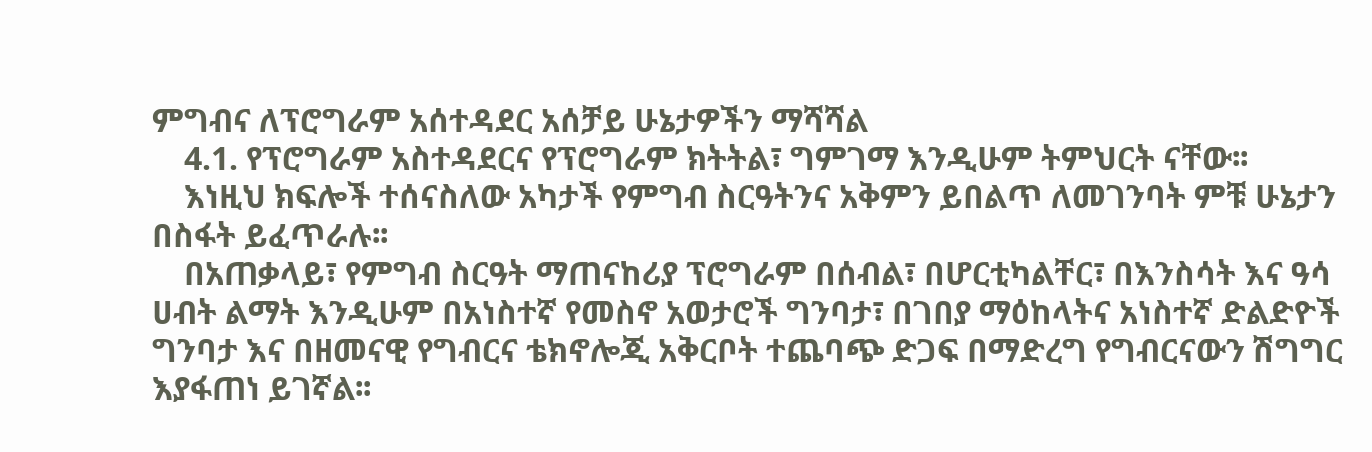ምግብና ለፕሮግራም አሰተዳደር አሰቻይ ሁኔታዎችን ማሻሻል
    4.1. የፕሮግራም አስተዳደርና የፕሮግራም ክትትል፣ ግምገማ እንዲሁም ትምህርት ናቸው፡፡
    እነዚህ ክፍሎች ተሰናስለው አካታች የምግብ ስርዓትንና አቅምን ይበልጥ ለመገንባት ምቹ ሁኔታን በስፋት ይፈጥራሉ፡፡
    በአጠቃላይ፣ የምግብ ስርዓት ማጠናከሪያ ፕሮግራም በሰብል፣ በሆርቲካልቸር፣ በእንስሳት እና ዓሳ ሀብት ልማት እንዲሁም በአነስተኛ የመስኖ አወታሮች ግንባታ፣ በገበያ ማዕከላትና አነስተኛ ድልድዮች ግንባታ እና በዘመናዊ የግብርና ቴክኖሎጂ አቅርቦት ተጨባጭ ድጋፍ በማድረግ የግብርናውን ሽግግር እያፋጠነ ይገኛል፡፡